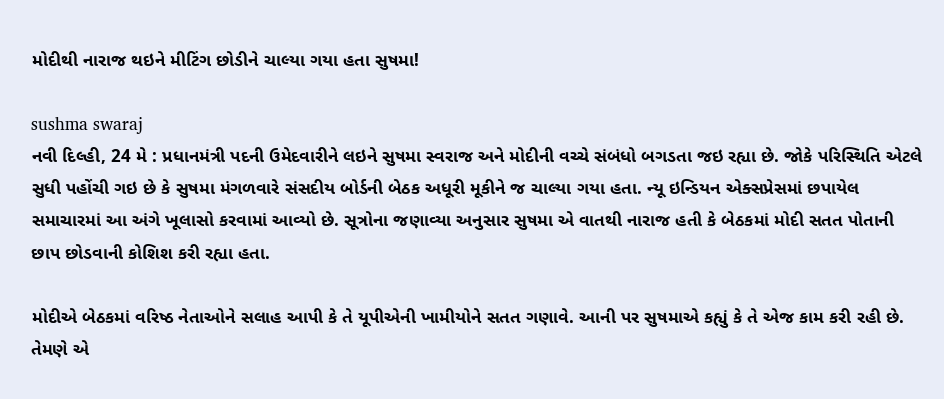મોદીથી નારાજ થઇને મીટિંગ છોડીને ચાલ્યા ગયા હતા સુષમા!

sushma swaraj
નવી દિલ્હી, 24 મે : પ્રધાનમંત્રી પદની ઉમેદવારીને લઇને સુષમા સ્વરાજ અને મોદીની વચ્ચે સંબંધો બગડતા જઇ રહ્યા છે. જોકે પરિસ્થિતિ એટલે સુધી પહોંચી ગઇ છે કે સુષમા મંગળવારે સંસદીય બોર્ડની બેઠક અધૂરી મૂકીને જ ચાલ્યા ગયા હતા. ન્યૂ ઇન્ડિયન એક્સપ્રેસમાં છપાયેલ સમાચારમાં આ અંગે ખૂલાસો કરવામાં આવ્યો છે. સૂત્રોના જણાવ્યા અનુસાર સુષમા એ વાતથી નારાજ હતી કે બેઠકમાં મોદી સતત પોતાની છાપ છોડવાની કોશિશ કરી રહ્યા હતા.

મોદીએ બેઠકમાં વરિષ્ઠ નેતાઓને સલાહ આપી કે તે યૂપીએની ખામીયોને સતત ગણાવે. આની પર સુષમાએ કહ્યું કે તે એજ કામ કરી રહી છે. તેમણે એ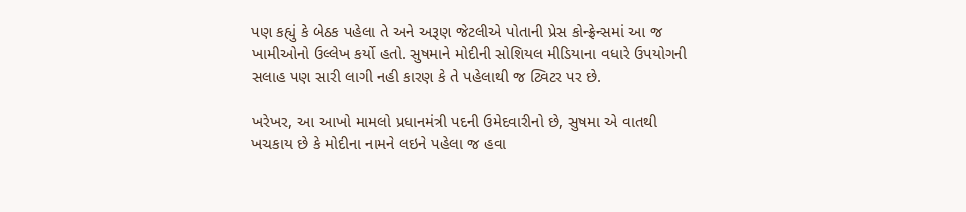પણ કહ્યું કે બેઠક પહેલા તે અને અરૂણ જેટલીએ પોતાની પ્રેસ કોન્ફ્રેન્સમાં આ જ ખામીઓનો ઉલ્લેખ કર્યો હતો. સુષમાને મોદીની સોશિયલ મીડિયાના વધારે ઉપયોગની સલાહ પણ સારી લાગી નહી કારણ કે તે પહેલાથી જ ટ્વિટર પર છે.

ખરેખર, આ આખો મામલો પ્રધાનમંત્રી પદની ઉમેદવારીનો છે, સુષમા એ વાતથી ખચકાય છે કે મોદીના નામને લઇને પહેલા જ હવા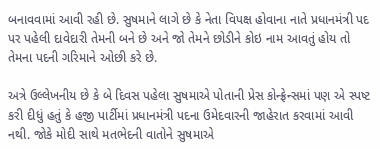બનાવવામાં આવી રહી છે. સુષમાને લાગે છે કે નેતા વિપક્ષ હોવાના નાતે પ્રધાનમંત્રી પદ પર પહેલી દાવેદારી તેમની બને છે અને જો તેમને છોડીને કોઇ નામ આવતું હોય તો તેમના પદની ગરિમાને ઓછી કરે છે.

અત્રે ઉલ્લેખનીય છે કે બે દિવસ પહેલા સુષમાએ પોતાની પ્રેસ કોન્ફ્રેન્સમાં પણ એ સ્પષ્ટ કરી દીધું હતું કે હજી પાર્ટીમાં પ્રધાનમંત્રી પદના ઉમેદવારની જાહેરાત કરવામાં આવી નથી. જોકે મોદી સાથે મતભેદની વાતોને સુષમાએ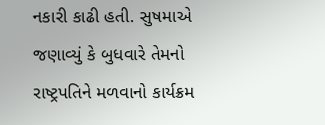નકારી કાઢી હતી. સુષમાએ જણાવ્યું કે બુધવારે તેમનો રાષ્ટ્રપતિને મળવાનો કાર્યક્રમ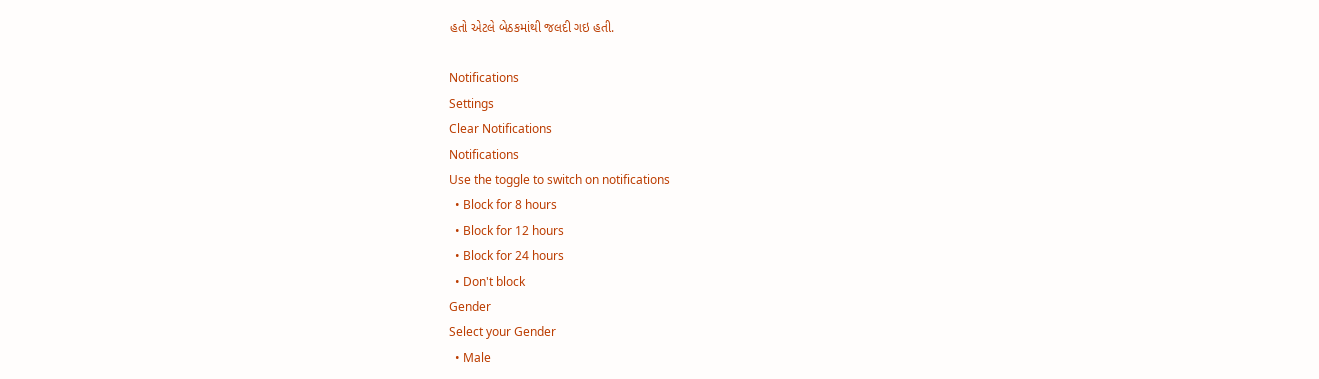હતો એટલે બેઠકમાંથી જલદી ગઇ હતી.

Notifications
Settings
Clear Notifications
Notifications
Use the toggle to switch on notifications
  • Block for 8 hours
  • Block for 12 hours
  • Block for 24 hours
  • Don't block
Gender
Select your Gender
  • Male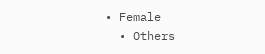• Female
  • Others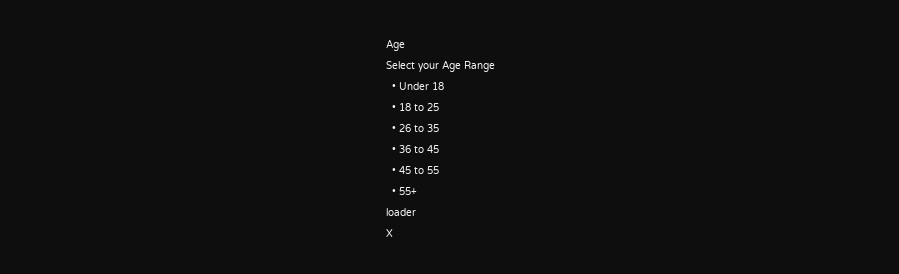Age
Select your Age Range
  • Under 18
  • 18 to 25
  • 26 to 35
  • 36 to 45
  • 45 to 55
  • 55+
loader
X